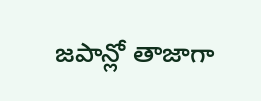జపాన్లో తాజాగా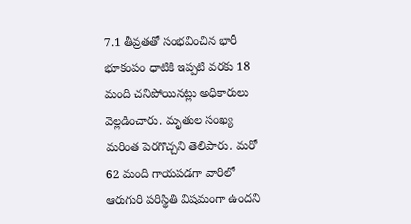7.1 తీవ్రతతో సంభవించిన భారీ భూకంపం ధాటికి ఇప్పటి వరకు 18 మంది చనిపోయినట్లు అధికారులు వెల్లడించారు. మృతుల సంఖ్య మరింత పెరగొచ్చని తెలిపారు. మరో 62 మంది గాయపడగా వారిలో ఆరుగురి పరిస్థితి విషమంగా ఉందని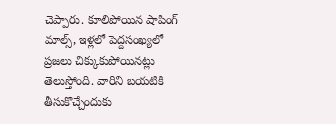చెప్పారు. కూలిపోయిన షాపింగ్ మాల్స్, ఇళ్లలో పెద్దసంఖ్యలో ప్రజలు చిక్కుకుపోయినట్లు తెలుస్తోంది. వారిని బయటికి తీసుకొచ్చేందుకు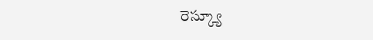రెస్క్యూ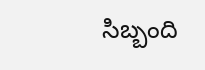సిబ్బంది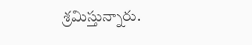శ్రమిస్తున్నారు.